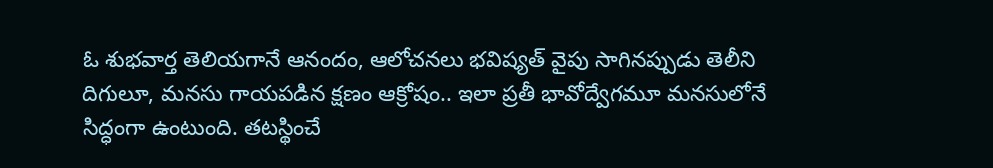ఓ శుభవార్త తెలియగానే ఆనందం, ఆలోచనలు భవిష్యత్ వైపు సాగినప్పుడు తెలీని దిగులూ, మనసు గాయపడిన క్షణం ఆక్రోషం.. ఇలా ప్రతీ భావోద్వేగమూ మనసులోనే సిద్ధంగా ఉంటుంది. తటస్థించే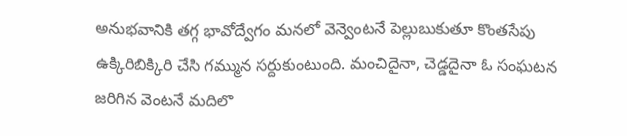అనుభవానికి తగ్గ భావోద్వేగం మనలో వెన్వెంటనే పెల్లుబుకుతూ కొంతసేపు ఉక్కిరిబిక్కిరి చేసి గమ్మున సర్దుకుంటుంది. మంచిదైనా, చెడ్డదైనా ఓ సంఘటన జరిగిన వెంటనే మదిలొ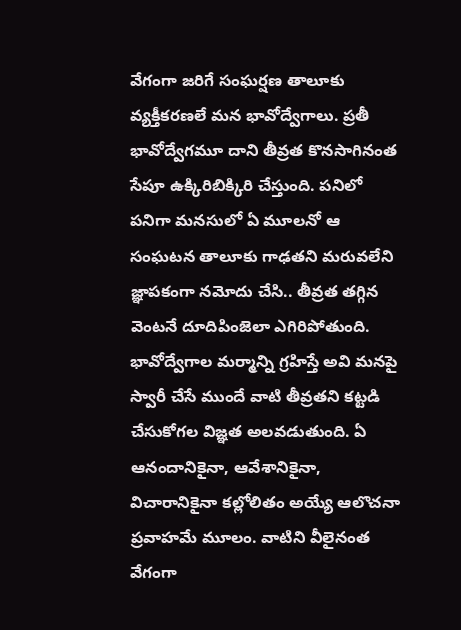వేగంగా జరిగే సంఘర్షణ తాలూకు వ్యక్తీకరణలే మన భావోద్వేగాలు. ప్రతీ భావోద్వేగమూ దాని తీవ్రత కొనసాగినంత సేపూ ఉక్కిరిబిక్కిరి చేస్తుంది. పనిలో పనిగా మనసులో ఏ మూలనో ఆ సంఘటన తాలూకు గాఢతని మరువలేని జ్ఞాపకంగా నమోదు చేసి.. తీవ్రత తగ్గిన వెంటనే దూదిపింజెలా ఎగిరిపోతుంది. భావోద్వేగాల మర్మాన్ని గ్రహిస్తే అవి మనపై స్వారీ చేసే ముందే వాటి తీవ్రతని కట్టడి చేసుకోగల విజ్ఞత అలవడుతుంది. ఏ ఆనందానికైనా, ఆవేశానికైనా, విచారానికైనా కల్లోలితం అయ్యే ఆలొచనా ప్రవాహమే మూలం. వాటిని వీలైనంత వేగంగా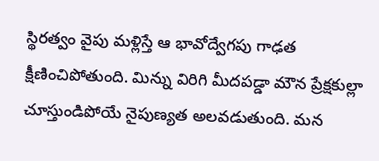స్థిరత్వం వైపు మళ్లిస్తే ఆ భావోద్వేగపు గాఢత క్షీణించిపోతుంది. మిన్ను విరిగి మీదపడ్డా మౌన ప్రేక్షకుల్లా చూస్తుండిపోయే నైపుణ్యత అలవడుతుంది. మన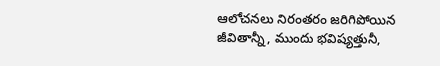ఆలోచనలు నిరంతరం జరిగిపోయిన జీవితాన్నీ, ముందు భవిష్యత్తునీ,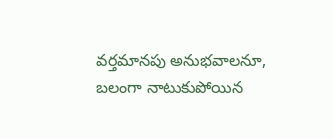వర్తమానపు అనుభవాలనూ, బలంగా నాటుకుపోయిన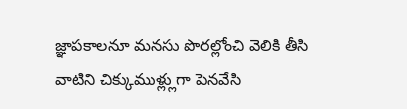జ్ఞాపకాలనూ మనసు పొరల్లోంచి వెలికి తీసి వాటిని చిక్కుముళ్ల్లుగా పెనవేసి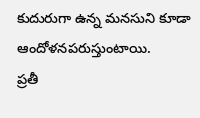కుదురుగా ఉన్న మనసుని కూడా ఆందోళనపరుస్తుంటాయి.
ప్రతీ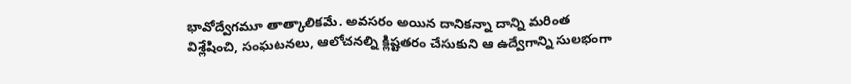భావోద్వేగమూ తాత్కాలికమే. అవసరం అయిన దానికన్నా దాన్ని మరింత విశ్లేషించి, సంఘటనలు, ఆలోచనల్ని క్లిష్టతరం చేసుకుని ఆ ఉద్వేగాన్ని సులభంగా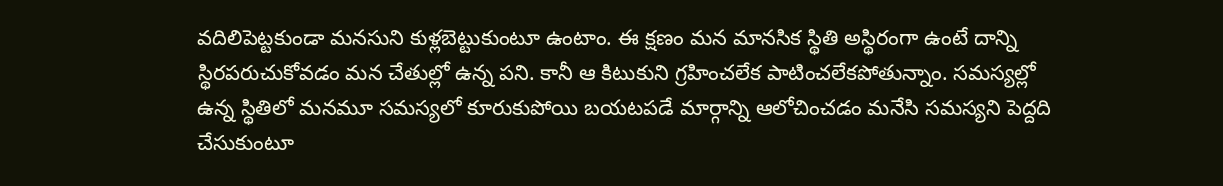వదిలిపెట్టకుండా మనసుని కుళ్లబెట్టుకుంటూ ఉంటాం. ఈ క్షణం మన మానసిక స్థితి అస్థిరంగా ఉంటే దాన్ని స్థిరపరుచుకోవడం మన చేతుల్లో ఉన్న పని. కానీ ఆ కిటుకుని గ్రహించలేక పాటించలేకపోతున్నాం. సమస్యల్లో ఉన్న స్థితిలో మనమూ సమస్యలో కూరుకుపోయి బయటపడే మార్గాన్ని ఆలోచించడం మనేసి సమస్యని పెద్దది చేసుకుంటూ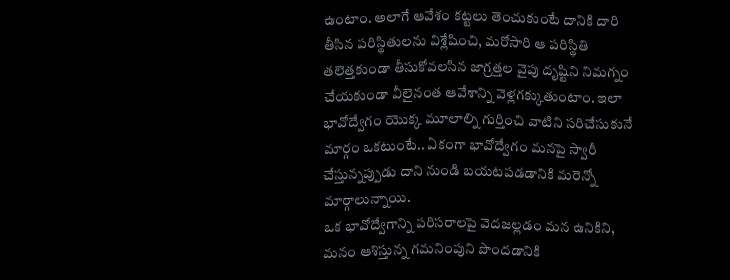ఉంటాం. అలాగే ఆవేశం కట్టలు తెంచుకుంటే దానికి దారి తీసిన పరిస్థితులను విశ్లేషించి, మరోసారి ఆ పరిస్థితి తలెత్తకుండా తీసుకోవలసిన జాగ్రత్తల వైపు దృష్టిని నిమగ్నం చేయకుండా వీలైనంత ఆవేశాన్ని వెళ్లగక్కుతుంటాం. ఇలా భావోద్వేగం యొక్క మూలాల్ని గుర్తించి వాటిని సరిచేసుకునే మార్గం ఒకటుంటే.. ఏకంగా భావోద్వేగం మనపై స్వారీ చేస్తున్నప్పుడు దాని నుండి బయటపడడానికి మరెన్నో మార్గాలున్నాయి.
ఒక భావోద్వేగాన్ని పరిసరాలపై వెదజల్లడం మన ఉనికిని, మనం ఆశిస్తున్న గమనింపుని పొందడానికి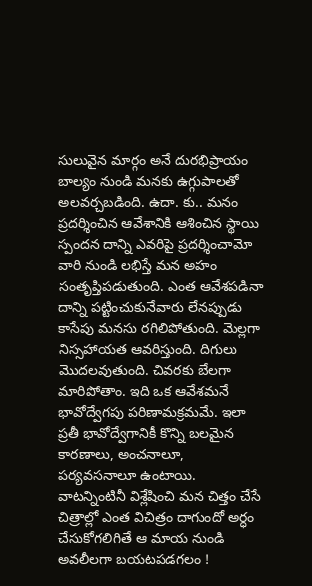సులువైన మార్గం అనే దురభిప్రాయం బాల్యం నుండి మనకు ఉగ్గుపాలతో అలవర్చబడింది. ఉదా. కు.. మనం ప్రదర్శించిన ఆవేశానికి ఆశించిన స్థాయి స్పందన దాన్ని ఎవరిపై ప్రదర్శించామో వారి నుండి లభిస్తే మన అహం సంతృప్తిపడుతుంది. ఎంత ఆవేశపడినా దాన్ని పట్టించుకునేవారు లేనప్పుడు కాసేపు మనసు రగిలిపోతుంది. మెల్లగా నిస్సహాయత ఆవరిస్తుంది. దిగులు మొదలవుతుంది. చివరకు బేలగా మారిపోతాం. ఇది ఒక ఆవేశమనే భావోద్వేగపు పరిణామక్రమమే. ఇలా ప్రతీ భావోద్వేగానికీ కొన్ని బలమైన కారణాలు, అంచనాలూ, పర్యవసనాలూ ఉంటాయి. వాటన్నింటినీ విశ్లేషించి మన చిత్తం చేసే చిత్రాల్లో ఎంత విచిత్రం దాగుందో అర్ధం చేసుకోగలిగితే ఆ మాయ నుండి అవలీలగా బయటపడగలం !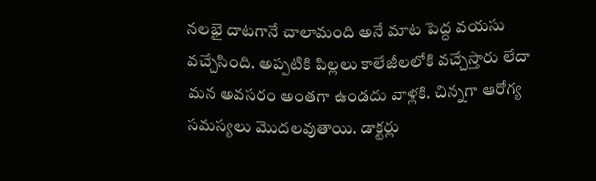నలభై దాటగానే చాలామంది అనే మాట పెద్ద వయసు వచ్చేసింది. అప్పటికి పిల్లలు కాలేజీలలోకి వచ్చేస్తారు లేదా మన అవసరం అంతగా ఉండదు వాళ్లకి. చిన్నగా ఆరోగ్య సమస్యలు మొదలవుతాయి. డాక్టర్లు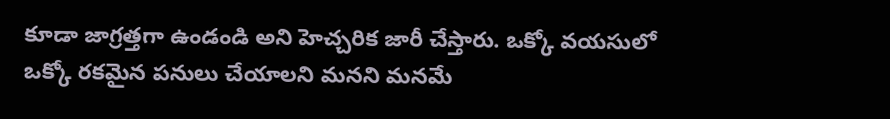కూడా జాగ్రత్తగా ఉండండి అని హెచ్చరిక జారీ చేస్తారు. ఒక్కో వయసులో ఒక్కో రకమైన పనులు చేయాలని మనని మనమే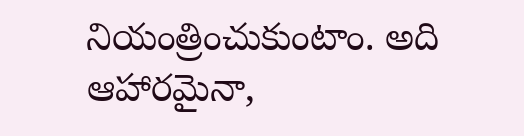నియంత్రించుకుంటాం. అది ఆహారమైనా,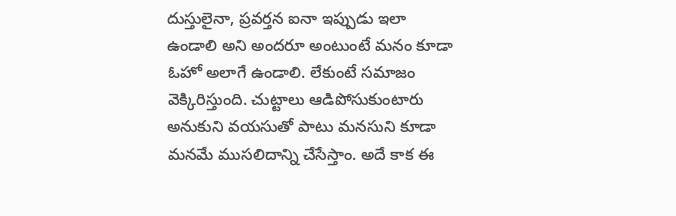దుస్తులైనా, ప్రవర్తన ఐనా ఇప్పుడు ఇలా ఉండాలి అని అందరూ అంటుంటే మనం కూడా ఓహో అలాగే ఉండాలి. లేకుంటే సమాజం వెక్కిరిస్తుంది. చుట్టాలు ఆడిపోసుకుంటారు అనుకుని వయసుతో పాటు మనసుని కూడా మనమే ముసలిదాన్ని చేసేస్తాం. అదే కాక ఈ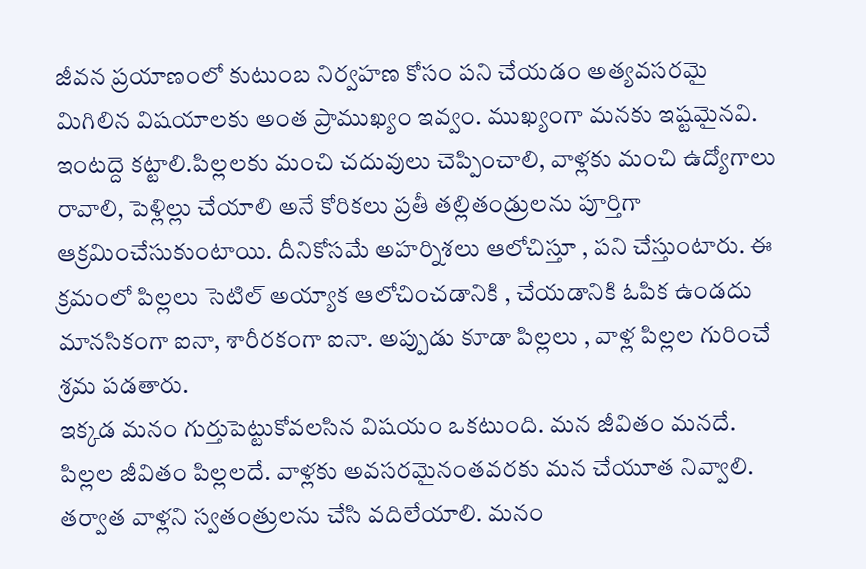జీవన ప్రయాణంలో కుటుంబ నిర్వహణ కోసం పని చేయడం అత్యవసరమై మిగిలిన విషయాలకు అంత ప్రాముఖ్యం ఇవ్వం. ముఖ్యంగా మనకు ఇష్టమైనవి. ఇంటద్దె కట్టాలి.పిల్లలకు మంచి చదువులు చెప్పించాలి, వాళ్లకు మంచి ఉద్యోగాలు రావాలి, పెళ్లిల్లు చేయాలి అనే కోరికలు ప్రతీ తల్లితండ్రులను పూర్తిగా ఆక్రమించేసుకుంటాయి. దీనికోసమే అహర్నిశలు ఆలోచిస్తూ , పని చేస్తుంటారు. ఈ క్రమంలో పిల్లలు సెటిల్ అయ్యాక ఆలోచించడానికి , చేయడానికి ఓపిక ఉండదు మానసికంగా ఐనా, శారీరకంగా ఐనా. అప్పుడు కూడా పిల్లలు , వాళ్ల పిల్లల గురించే శ్రమ పడతారు.
ఇక్కడ మనం గుర్తుపెట్టుకోవలసిన విషయం ఒకటుంది. మన జీవితం మనదే. పిల్లల జీవితం పిల్లలదే. వాళ్లకు అవసరమైనంతవరకు మన చేయూత నివ్వాలి. తర్వాత వాళ్లని స్వతంత్రులను చేసి వదిలేయాలి. మనం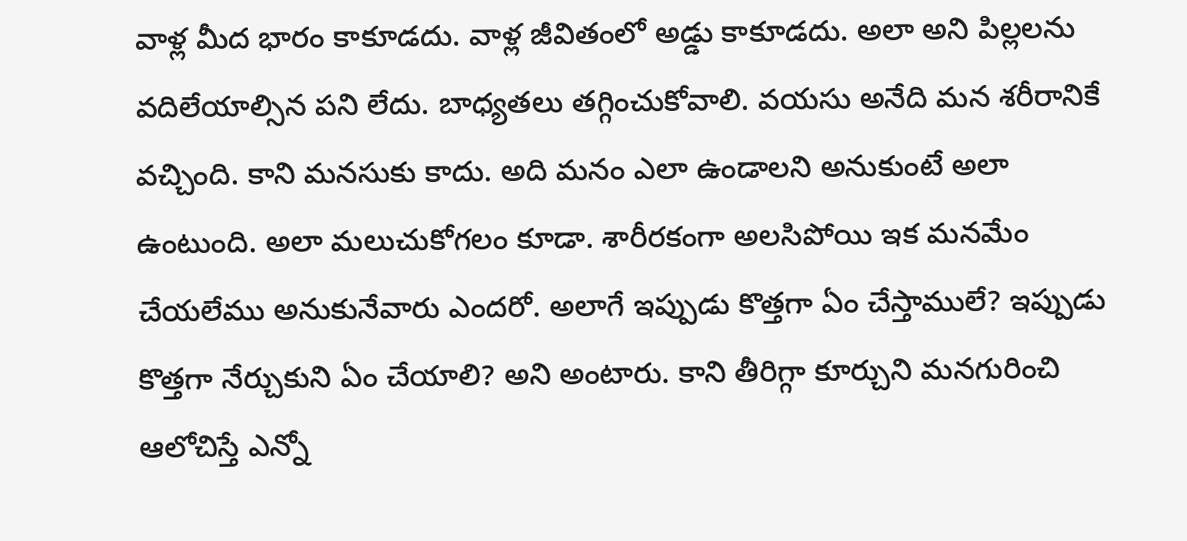వాళ్ల మీద భారం కాకూడదు. వాళ్ల జీవితంలో అడ్డు కాకూడదు. అలా అని పిల్లలను వదిలేయాల్సిన పని లేదు. బాధ్యతలు తగ్గించుకోవాలి. వయసు అనేది మన శరీరానికే వచ్చింది. కాని మనసుకు కాదు. అది మనం ఎలా ఉండాలని అనుకుంటే అలా ఉంటుంది. అలా మలుచుకోగలం కూడా. శారీరకంగా అలసిపోయి ఇక మనమేం చేయలేము అనుకునేవారు ఎందరో. అలాగే ఇప్పుడు కొత్తగా ఏం చేస్తాములే? ఇప్పుడు కొత్తగా నేర్చుకుని ఏం చేయాలి? అని అంటారు. కాని తీరిగ్గా కూర్చుని మనగురించి ఆలోచిస్తే ఎన్నో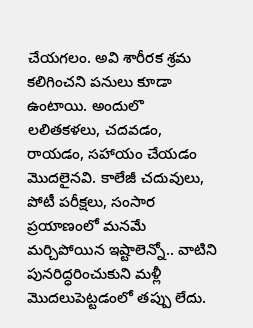చేయగలం. అవి శారీరక శ్రమ కలిగించని పనులు కూడా ఉంటాయి. అందులొ లలితకళలు, చదవడం, రాయడం, సహాయం చేయడం మొదలైనవి. కాలేజీ చదువులు, పోటీ పరీక్షలు, సంసార ప్రయాణంలో మనమే మర్చిపోయిన ఇష్టాలెన్నో.. వాటిని పునరిద్ధరించుకుని మళ్లీ మొదలుపెట్టడంలో తప్పు లేదు.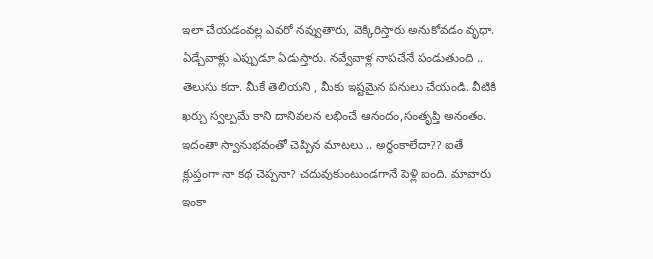ఇలా చేయడంవల్ల ఎవరో నవ్వుతారు, వెక్కిరిస్తారు అనుకోవడం వృధా. ఏడ్చేవాళ్లు ఎప్పుడూ ఏడుస్తారు. నవ్వేవాళ్ల నాపచేనే పండుతుంది .. తెలుసు కదా. మీకే తెలియని , మీకు ఇష్టమైన పనులు చేయండి. వీటికి ఖర్చు స్వల్పమే కాని దానివలన లభించే ఆనందం,సంతృప్తి అనంతం.
ఇదంతా స్వానుభవంతో చెప్పిన మాటలు .. అర్ధంకాలేదా?? ఐతే క్లుప్తంగా నా కథ చెప్పనా? చదువుకుంటుండగానే పెళ్లి ఐంది. మావారు ఇంకా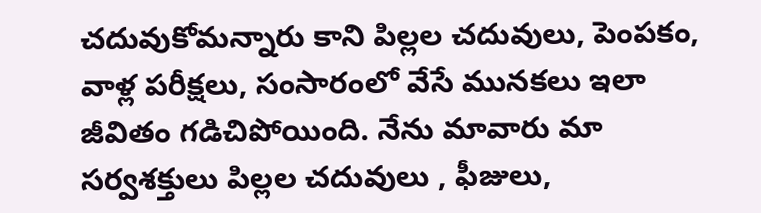చదువుకోమన్నారు కాని పిల్లల చదువులు, పెంపకం, వాళ్ల పరీక్షలు, సంసారంలో వేసే మునకలు ఇలా జీవితం గడిచిపోయింది. నేను మావారు మా సర్వశక్తులు పిల్లల చదువులు , ఫీజులు,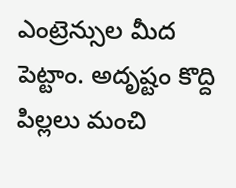ఎంట్రెన్సుల మీద పెట్టాం. అదృష్టం కొద్ది పిల్లలు మంచి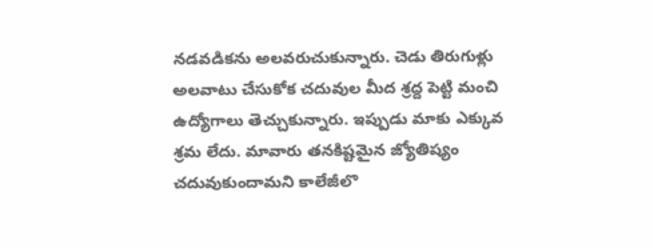నడవడికను అలవరుచుకున్నారు. చెడు తిరుగుళ్లు అలవాటు చేసుకోక చదువుల మీద శ్రద్ద పెట్టి మంచి ఉద్యోగాలు తెచ్చుకున్నారు. ఇప్పుడు మాకు ఎక్కువ శ్రమ లేదు. మావారు తనకిష్టమైన జ్యోతిష్యం చదువుకుందామని కాలేజీలొ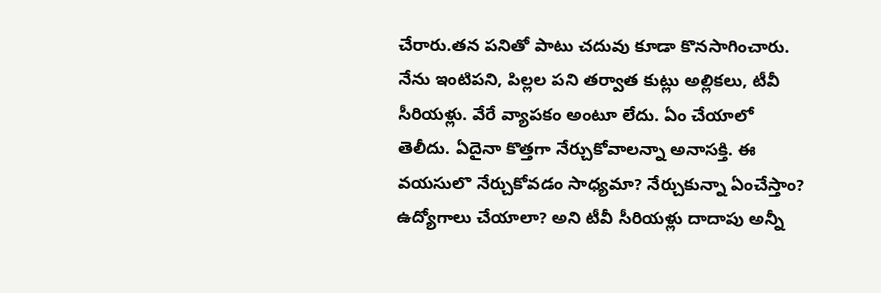చేరారు.తన పనితో పాటు చదువు కూడా కొనసాగించారు. నేను ఇంటిపని, పిల్లల పని తర్వాత కుట్లు అల్లికలు, టీవీ సీరియళ్లు. వేరే వ్యాపకం అంటూ లేదు. ఏం చేయాలో తెలీదు. ఏదైనా కొత్తగా నేర్చుకోవాలన్నా అనాసక్తి. ఈ వయసులొ నేర్చుకోవడం సాధ్యమా? నేర్చుకున్నా ఏంచేస్తాం? ఉద్యోగాలు చేయాలా? అని టీవీ సీరియళ్లు దాదాపు అన్నీ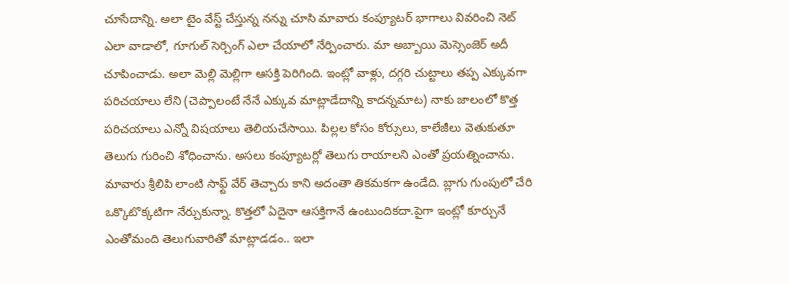చూసేదాన్ని. అలా టైం వేస్ట్ చేస్తున్న నన్ను చూసి మావారు కంప్యూటర్ భాగాలు వివరించి నెట్ ఎలా వాడాలో, గూగుల్ సెర్చింగ్ ఎలా చేయాలో నేర్పించారు. మా అబ్బాయి మెస్సెంజెర్ అదీ చూపించాడు. అలా మెల్లి మెల్లిగా ఆసక్తి పెరిగింది. ఇంట్లో వాళ్లు, దగ్గరి చుట్టాలు తప్ప ఎక్కువగా పరిచయాలు లేని (చెప్పాలంటే నేనే ఎక్కువ మాట్లాడేదాన్ని కాదన్నమాట) నాకు జాలంలో కొత్త పరిచయాలు ఎన్నో విషయాలు తెలియచేసాయి. పిల్లల కోసం కోర్సులు, కాలేజీలు వెతుకుతూ తెలుగు గురించి శోధించాను. అసలు కంప్యూటర్లో తెలుగు రాయాలని ఎంతో ప్రయత్నించాను. మావారు శ్రీలిపి లాంటి సాఫ్ట్ వేర్ తెచ్చారు కాని అదంతా తికమకగా ఉండేది. బ్లాగు గుంపులో చేరి ఒక్కొటొక్కటిగా నేర్చుకున్నా. కొత్తలో ఏదైనా ఆసక్తిగానే ఉంటుందికదా.పైగా ఇంట్లో కూర్చునే ఎంతోమంది తెలుగువారితో మాట్లాడడం.. ఇలా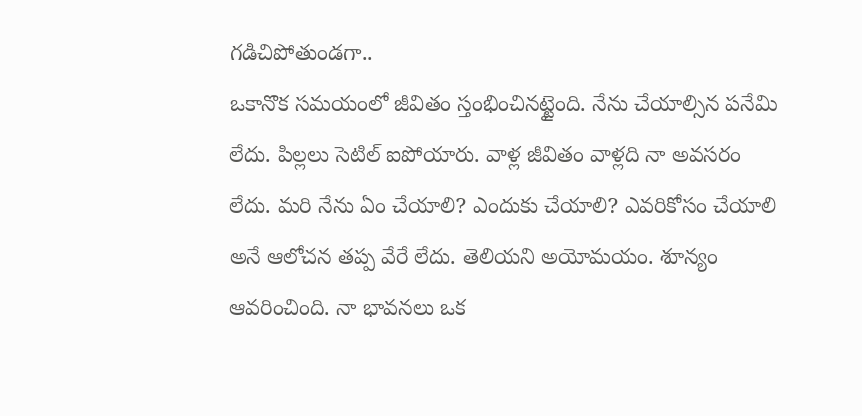గడిచిపోతుండగా..
ఒకానొక సమయంలో జీవితం స్తంభించినట్టైంది. నేను చేయాల్సిన పనేమి లేదు. పిల్లలు సెటిల్ ఐపోయారు. వాళ్ల జీవితం వాళ్లది నా అవసరం లేదు. మరి నేను ఏం చేయాలి? ఎందుకు చేయాలి? ఎవరికోసం చేయాలి అనే ఆలోచన తప్ప వేరే లేదు. తెలియని అయోమయం. శూన్యం ఆవరించింది. నా భావనలు ఒక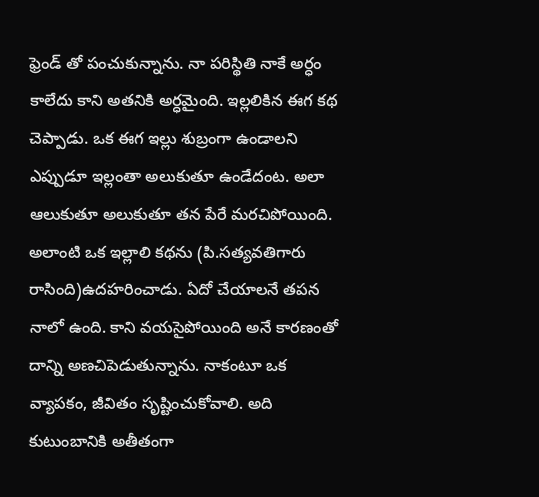ఫ్రెండ్ తో పంచుకున్నాను. నా పరిస్థితి నాకే అర్ధం కాలేదు కాని అతనికి అర్ధమైంది. ఇల్లలికిన ఈగ కథ చెప్పాడు. ఒక ఈగ ఇల్లు శుబ్రంగా ఉండాలని ఎప్పుడూ ఇల్లంతా అలుకుతూ ఉండేదంట. అలా ఆలుకుతూ అలుకుతూ తన పేరే మరచిపోయింది. అలాంటి ఒక ఇల్లాలి కథను (పి.సత్యవతిగారు రాసింది)ఉదహరించాడు. ఏదో చేయాలనే తపన నాలో ఉంది. కాని వయసైపోయింది అనే కారణంతో దాన్ని అణచిపెడుతున్నాను. నాకంటూ ఒక వ్యాపకం, జీవితం సృష్టించుకోవాలి. అది కుటుంబానికి అతీతంగా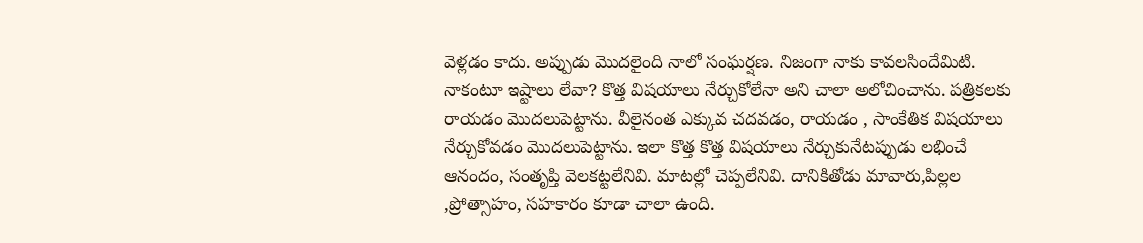వెళ్లడం కాదు. అప్పుడు మొదలైంది నాలో సంఘర్షణ. నిజంగా నాకు కావలసిందేమిటి. నాకంటూ ఇష్టాలు లేవా? కొత్త విషయాలు నేర్చుకోలేనా అని చాలా అలోచించాను. పత్రికలకు రాయడం మొదలుపెట్టాను. వీలైనంత ఎక్కువ చదవడం, రాయడం , సాంకేతిక విషయాలు నేర్చుకోవడం మొదలుపెట్టాను. ఇలా కొత్త కొత్త విషయాలు నేర్చుకునేటప్పుడు లభించే ఆనందం, సంతృప్తి వెలకట్టలేనివి. మాటల్లో చెప్పలేనివి. దానికితోడు మావారు,పిల్లల ,ప్రోత్సాహం, సహకారం కూడా చాలా ఉంది.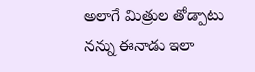అలాగే మిత్రుల తోడ్పాటు నన్ను ఈనాడు ఇలా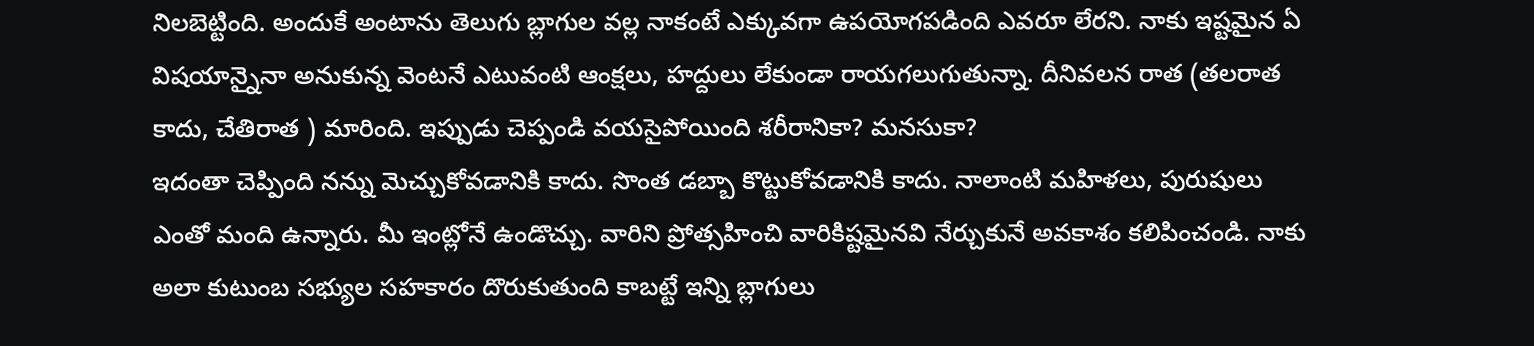నిలబెట్టింది. అందుకే అంటాను తెలుగు బ్లాగుల వల్ల నాకంటే ఎక్కువగా ఉపయోగపడింది ఎవరూ లేరని. నాకు ఇష్టమైన ఏ విషయాన్నైనా అనుకున్న వెంటనే ఎటువంటి ఆంక్షలు, హద్దులు లేకుండా రాయగలుగుతున్నా. దీనివలన రాత (తలరాత కాదు, చేతిరాత ) మారింది. ఇప్పుడు చెప్పండి వయసైపోయింది శరీరానికా? మనసుకా?
ఇదంతా చెప్పింది నన్ను మెచ్చుకోవడానికి కాదు. సొంత డబ్బా కొట్టుకోవడానికి కాదు. నాలాంటి మహిళలు, పురుషులు ఎంతో మంది ఉన్నారు. మీ ఇంట్లోనే ఉండొచ్చు. వారిని ప్రోత్సహించి వారికిష్టమైనవి నేర్చుకునే అవకాశం కలిపించండి. నాకు అలా కుటుంబ సభ్యుల సహకారం దొరుకుతుంది కాబట్టే ఇన్ని బ్లాగులు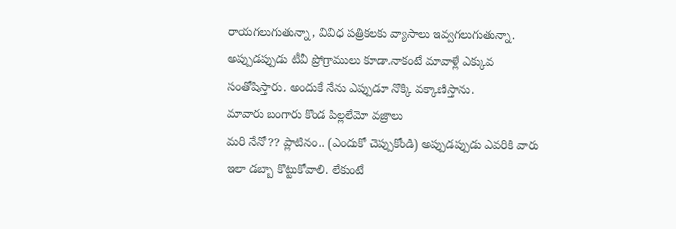రాయగలుగుతున్నా, వివిధ పత్రికలకు వ్యాసాలు ఇవ్వగలుగుతున్నా. అప్పుడప్పుడు టీవీ ప్రోగ్రాములు కూడా.నాకంటే మావాళ్లే ఎక్కువ సంతోషిస్తారు. అందుకే నేను ఎప్పుడూ నొక్కి వక్కాణిస్తాను.
మావారు బంగారు కొండ పిల్లలేమో వజ్రాలు
మరి నేనో?? ప్లాటినం.. (ఎందుకో చెప్పుకోండి) అప్పుడప్పుడు ఎవరికి వారు ఇలా డబ్బా కొట్టుకోవాలి. లేకుంటే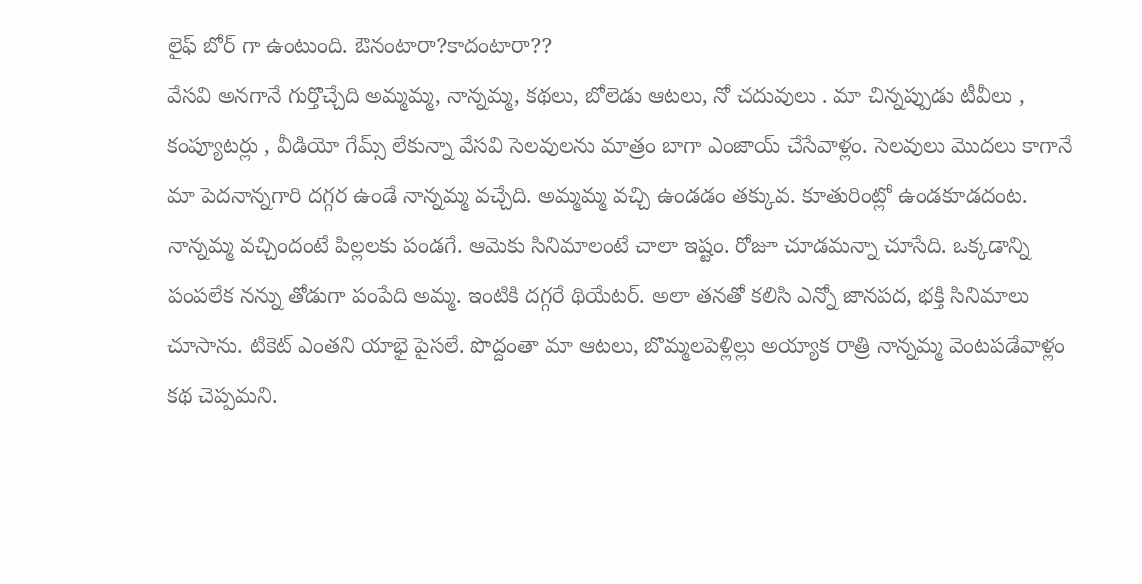లైఫ్ బోర్ గా ఉంటుంది. ఔనంటారా?కాదంటారా??
వేసవి అనగానే గుర్తొచ్చేది అమ్మమ్మ, నాన్నమ్మ, కథలు, బోలెడు ఆటలు, నో చదువులు . మా చిన్నప్పుడు టీవీలు , కంప్యూటర్లు , వీడియో గేమ్స్ లేకున్నా వేసవి సెలవులను మాత్రం బాగా ఎంజాయ్ చేసేవాళ్లం. సెలవులు మొదలు కాగానే మా పెదనాన్నగారి దగ్గర ఉండే నాన్నమ్మ వచ్చేది. అమ్మమ్మ వచ్చి ఉండడం తక్కువ. కూతురింట్లో ఉండకూడదంట. నాన్నమ్మ వచ్చిందంటే పిల్లలకు పండగే. ఆమెకు సినిమాలంటే చాలా ఇష్టం. రోజూ చూడమన్నా చూసేది. ఒక్కడాన్ని పంపలేక నన్ను తోడుగా పంపేది అమ్మ. ఇంటికి దగ్గరే థియేటర్. అలా తనతో కలిసి ఎన్నో జానపద, భక్తి సినిమాలు చూసాను. టికెట్ ఎంతని యాభై పైసలే. పొద్దంతా మా ఆటలు, బొమ్మలపెళ్లిల్లు అయ్యాక రాత్రి నాన్నమ్మ వెంటపడేవాళ్లం కథ చెప్పమని.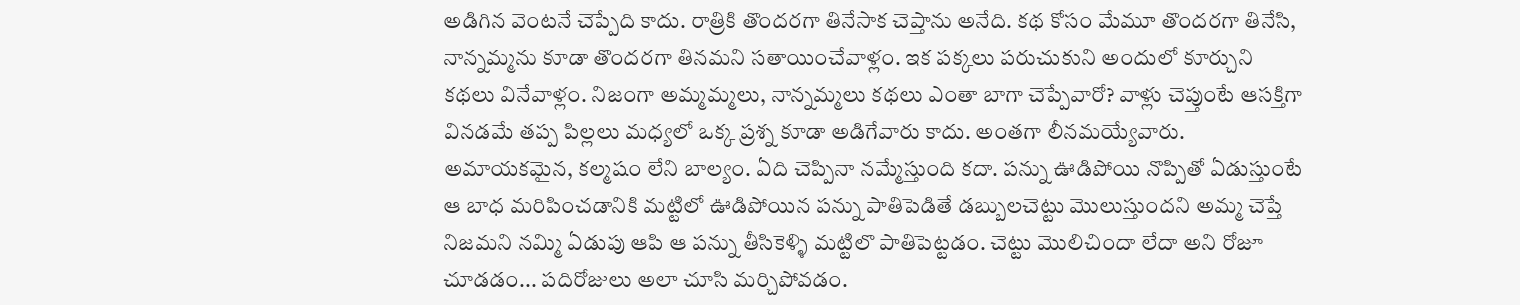అడిగిన వెంటనే చెప్పేది కాదు. రాత్రికి తొందరగా తినేసాక చెప్తాను అనేది. కథ కోసం మేమూ తొందరగా తినేసి, నాన్నమ్మను కూడా తొందరగా తినమని సతాయించేవాళ్లం. ఇక పక్కలు పరుచుకుని అందులో కూర్చుని కథలు వినేవాళ్లం. నిజంగా అమ్మమ్మలు, నాన్నమ్మలు కథలు ఎంతా బాగా చెప్పేవారో? వాళ్లు చెప్తుంటే ఆసక్తిగా వినడమే తప్ప పిల్లలు మధ్యలో ఒక్క ప్రశ్న కూడా అడిగేవారు కాదు. అంతగా లీనమయ్యేవారు. అమాయకమైన, కల్మషం లేని బాల్యం. ఏది చెప్పినా నమ్మేస్తుంది కదా. పన్ను ఊడిపోయి నొప్పితో ఏడుస్తుంటే ఆ బాధ మరిపించడానికి మట్టిలో ఊడిపోయిన పన్ను పాతిపెడితే డబ్బులచెట్టు మొలుస్తుందని అమ్మ చెప్తే నిజమని నమ్మి ఏడుపు ఆపి ఆ పన్ను తీసికెళ్ళి మట్టిలొ పాతిపెట్టడం. చెట్టు మొలిచిందా లేదా అని రోజూ చూడడం... పదిరోజులు అలా చూసి మర్చిపోవడం.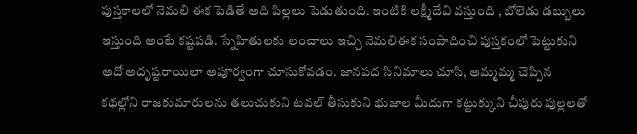పుస్తకాలలో నెమలి ఈక పెడితే అది పిల్లలు పెడుతుంది. ఇంటికి లక్ష్మీదేవి వస్తుంది , బోలెడు డబ్బులు ఇస్తుంది అంటే కష్టపడి. స్నేహితులకు లంచాలు ఇచ్చి నెమలిఈక సంపాదించి పుస్తకంలో పెట్టుకుని అదో అదృష్టరాయిలా అపూర్వంగా చూసుకోవడం. జానపద సినిమాలు చూసి, అమ్మమ్మ చెప్పిన కథల్లోని రాజకుమారులను తలుచుకుని టవల్ తీసుకుని భుజాల మీదుగా కట్టుక్కుని చీపురు పుల్లలతో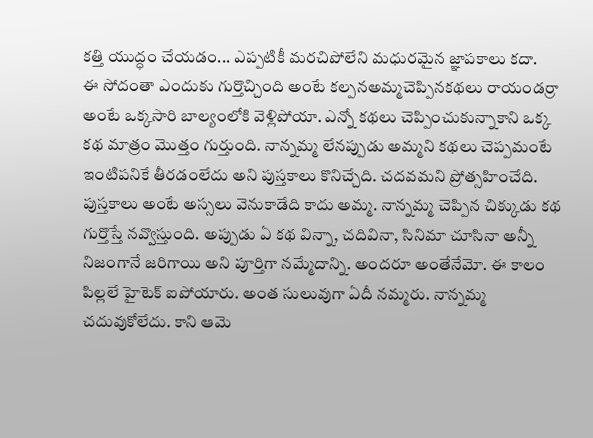కత్తి యుద్ధం చేయడం... ఎప్పటికీ మరచిపోలేని మధురమైన జ్ఞాపకాలు కదా.
ఈ సోదంతా ఎందుకు గుర్తొచ్చింది అంటే కల్పనఅమ్మచెప్పినకథలు రాయండర్రా అంటే ఒక్కసారి బాల్యంలోకి వెళ్లిపోయా. ఎన్నో కథలు చెప్పించుకున్నాకాని ఒక్క కథ మాత్రం మొత్తం గుర్తుంది. నాన్నమ్మ లేనప్పుడు అమ్మని కథలు చెప్పమంటే ఇంటిపనికే తీరడంలేదు అని పుస్తకాలు కొనిచ్చేది. చదవమని ప్రోత్సహించేది. పుస్తకాలు అంటే అస్సలు వెనుకాడేది కాదు అమ్మ. నాన్నమ్మ చెప్పిన చిక్కుడు కథ గుర్తొస్తే నవ్వొస్తుంది. అప్పుడు ఏ కథ విన్నా, చదివినా, సినిమా చూసినా అన్నీ నిజంగానే జరిగాయి అని పూర్తిగా నమ్మేదాన్ని. అందరూ అంతేనేమో. ఈ కాలం పిల్లలే హైటెక్ ఐపోయారు. అంత సులువుగా ఏదీ నమ్మరు. నాన్నమ్మ చదువుకోలేదు. కాని ఆమె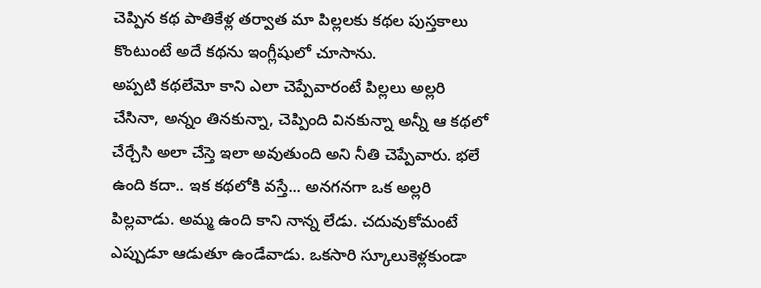చెప్పిన కథ పాతికేళ్ల తర్వాత మా పిల్లలకు కథల పుస్తకాలు కొంటుంటే అదే కథను ఇంగ్లీషులో చూసాను.
అప్పటి కథలేమో కాని ఎలా చెప్పేవారంటే పిల్లలు అల్లరి చేసినా, అన్నం తినకున్నా, చెప్పింది వినకున్నా అన్నీ ఆ కథలో చేర్చేసి అలా చేస్తె ఇలా అవుతుంది అని నీతి చెప్పేవారు. భలే ఉంది కదా.. ఇక కథలోకి వస్తే... అనగనగా ఒక అల్లరి పిల్లవాడు. అమ్మ ఉంది కాని నాన్న లేడు. చదువుకోమంటే ఎప్పుడూ ఆడుతూ ఉండేవాడు. ఒకసారి స్కూలుకెళ్లకుండా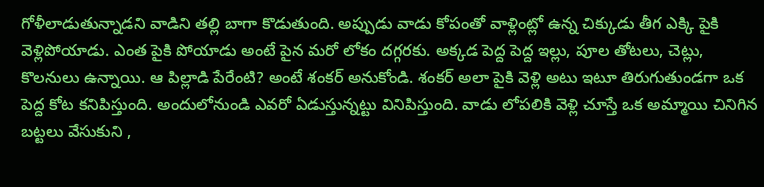గోళీలాడుతున్నాడని వాడిని తల్లి బాగా కొడుతుంది. అప్పుడు వాడు కోపంతో వాళ్లింట్లో ఉన్న చిక్కుడు తీగ ఎక్కి పైకి వెళ్లిపోయాడు. ఎంత పైకి పోయాడు అంటే పైన మరో లోకం దగ్గరకు. అక్కడ పెద్ద పెద్ద ఇల్లు, పూల తోటలు, చెట్లు, కొలనులు ఉన్నాయి. ఆ పిల్లాడి పేరేంటి? అంటే శంకర్ అనుకోండి. శంకర్ అలా పైకి వెళ్లి అటు ఇటూ తిరుగుతుండగా ఒక పెద్ద కోట కనిపిస్తుంది. అందులోనుండి ఎవరో ఏడుస్తున్నట్టు వినిపిస్తుంది. వాడు లోపలికి వెళ్లి చూస్తే ఒక అమ్మాయి చినిగిన బట్టలు వేసుకుని ,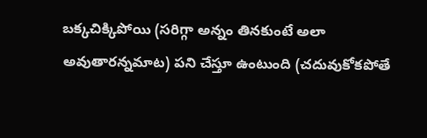బక్కచిక్కిపోయి (సరిగ్గా అన్నం తినకుంటే అలా అవుతారన్నమాట) పని చేస్తూ ఉంటుంది (చదువుకోకపోతే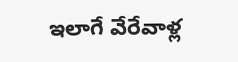ఇలాగే వేరేవాళ్ల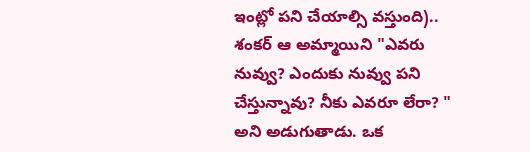ఇంట్లో పని చేయాల్సి వస్తుంది).. శంకర్ ఆ అమ్మాయిని "ఎవరు నువ్వు? ఎందుకు నువ్వు పని చేస్తున్నావు? నీకు ఎవరూ లేరా? " అని అడుగుతాడు. ఒక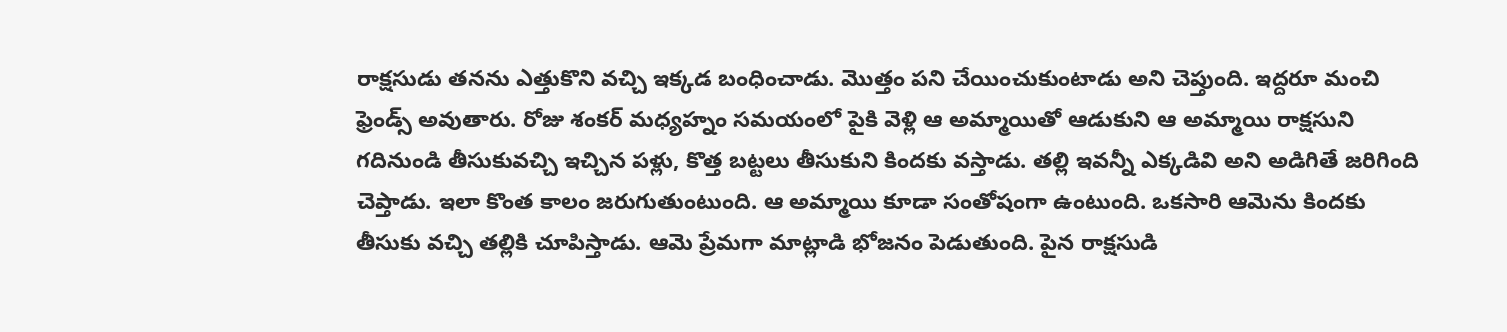రాక్షసుడు తనను ఎత్తుకొని వచ్చి ఇక్కడ బంధించాడు. మొత్తం పని చేయించుకుంటాడు అని చెప్తుంది. ఇద్దరూ మంచి ఫ్రెండ్స్ అవుతారు. రోజు శంకర్ మధ్యహ్నం సమయంలో పైకి వెళ్లి ఆ అమ్మాయితో ఆడుకుని ఆ అమ్మాయి రాక్షసుని గదినుండి తీసుకువచ్చి ఇచ్చిన పళ్లు, కొత్త బట్టలు తీసుకుని కిందకు వస్తాడు. తల్లి ఇవన్నీ ఎక్కడివి అని అడిగితే జరిగింది చెప్తాడు. ఇలా కొంత కాలం జరుగుతుంటుంది. ఆ అమ్మాయి కూడా సంతోషంగా ఉంటుంది. ఒకసారి ఆమెను కిందకు తీసుకు వచ్చి తల్లికి చూపిస్తాడు. ఆమె ప్రేమగా మాట్లాడి భోజనం పెడుతుంది. పైన రాక్షసుడి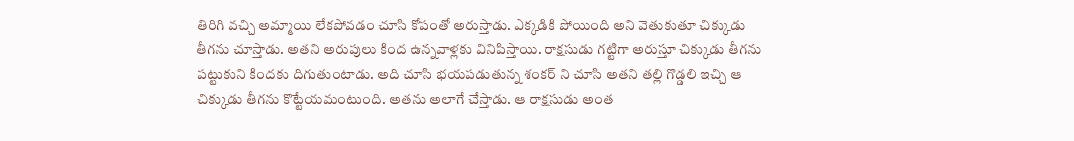తిరిగి వచ్చి అమ్మాయి లేకపోవడం చూసి కోపంతో అరుస్తాడు. ఎక్కడికి పోయింది అని వెతుకుతూ చిక్కుడు తీగను చూస్తాడు. అతని అరుపులు కింద ఉన్నవాళ్లకు వినిపిస్తాయి. రాక్షసుడు గట్టిగా అరుస్తూ చిక్కుడు తీగను పట్టుకుని కిందకు దిగుతుంటాడు. అది చూసి భయపడుతున్న శంకర్ ని చూసి అతని తల్లి గొడ్డలి ఇచ్చి ఆ చిక్కుడు తీగను కొట్టేయమంటుంది. అతను అలాగే చేస్తాడు. ఆ రాక్షసుడు అంత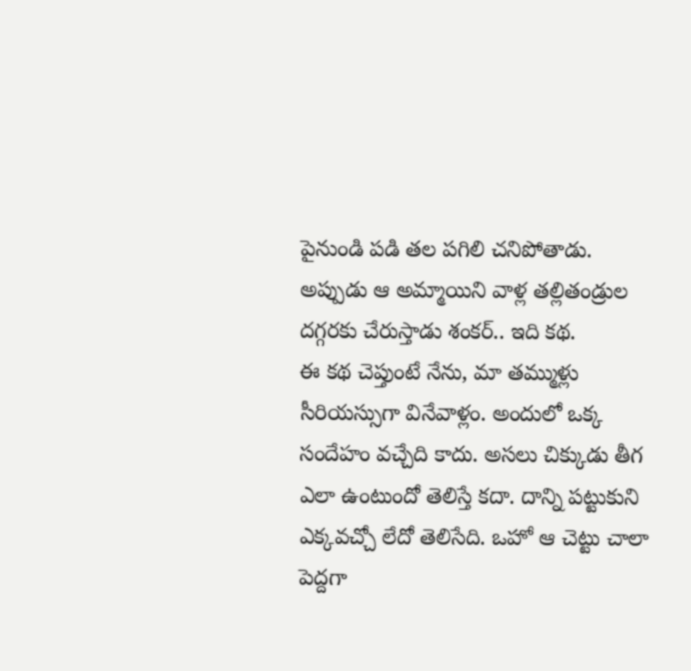పైనుండి పడి తల పగిలి చనిపోతాడు. అప్పుడు ఆ అమ్మాయిని వాళ్ల తల్లితండ్రుల దగ్గరకు చేరుస్తాడు శంకర్.. ఇది కథ.
ఈ కథ చెప్తుంటే నేను, మా తమ్ముళ్లు సీరియస్సుగా వినేవాళ్లం. అందులో ఒక్క సందేహం వచ్చేది కాదు. అసలు చిక్కుడు తీగ ఎలా ఉంటుందో తెలిస్తే కదా. దాన్ని పట్టుకుని ఎక్కవచ్చో లేదో తెలిసేది. ఒహో ఆ చెట్టు చాలా పెద్దగా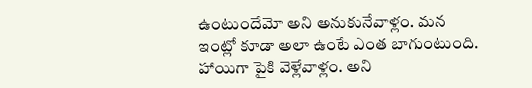ఉంటుందేమో అని అనుకునేవాళ్లం. మన ఇంట్లో కూడా అలా ఉంటే ఎంత బాగుంటుంది. హాయిగా పైకి వెళ్లేవాళ్లం. అని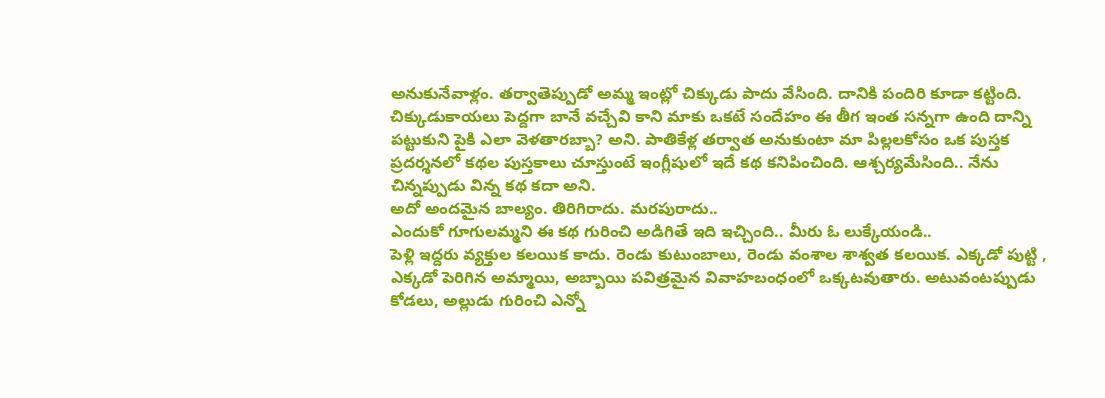అనుకునేవాళ్లం. తర్వాతెప్పుడో అమ్మ ఇంట్లో చిక్కుడు పాదు వేసింది. దానికి పందిరి కూడా కట్టింది. చిక్కుడుకాయలు పెద్దగా బానే వచ్చేవి కాని మాకు ఒకటే సందేహం ఈ తీగ ఇంత సన్నగా ఉంది దాన్ని పట్టుకుని పైకి ఎలా వెళతారబ్బా? అని. పాతికేళ్ల తర్వాత అనుకుంటా మా పిల్లలకోసం ఒక పుస్తక ప్రదర్శనలో కథల పుస్తకాలు చూస్తుంటే ఇంగ్లీషులో ఇదే కథ కనిపించింది. ఆశ్చర్యమేసింది.. నేను చిన్నప్పుడు విన్న కథ కదా అని.
అదో అందమైన బాల్యం. తిరిగిరాదు. మరపురాదు..
ఎందుకో గూగులమ్మని ఈ కథ గురించి అడిగితే ఇది ఇచ్చింది.. మీరు ఓ లుక్కేయండి..
పెళ్లి ఇద్దరు వ్యక్తుల కలయిక కాదు. రెండు కుటుంబాలు, రెండు వంశాల శాశ్వత కలయిక. ఎక్కడో పుట్టి , ఎక్కడో పెరిగిన అమ్మాయి, అబ్బాయి పవిత్రమైన వివాహబంధంలో ఒక్కటవుతారు. అటువంటప్పుడు కోడలు, అల్లుడు గురించి ఎన్నో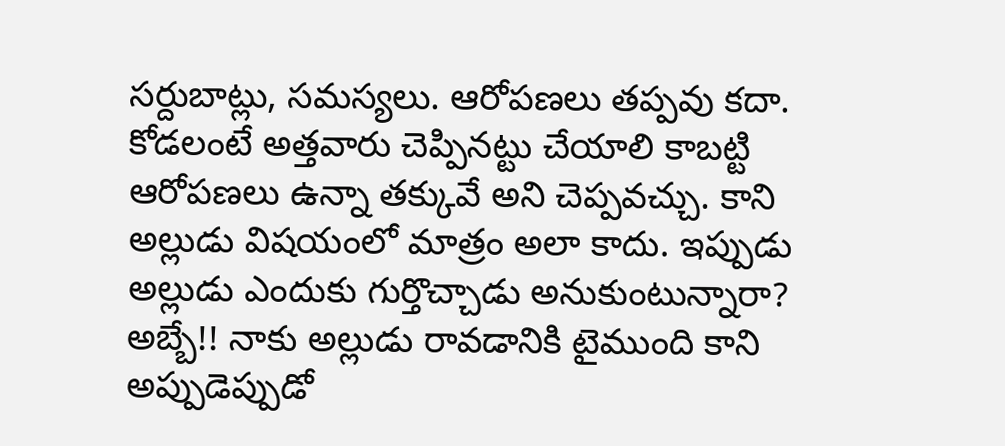సర్దుబాట్లు, సమస్యలు. ఆరోపణలు తప్పవు కదా. కోడలంటే అత్తవారు చెప్పినట్టు చేయాలి కాబట్టి ఆరోపణలు ఉన్నా తక్కువే అని చెప్పవచ్చు. కాని అల్లుడు విషయంలో మాత్రం అలా కాదు. ఇప్పుడు అల్లుడు ఎందుకు గుర్తొచ్చాడు అనుకుంటున్నారా? అబ్బే!! నాకు అల్లుడు రావడానికి టైముంది కాని అప్పుడెప్పుడో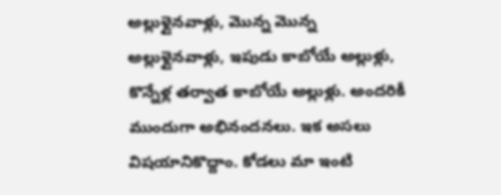అల్లుళ్లైనవాళ్లు, మొన్న మొన్న అల్లుళ్లైనవాళ్లు, ఇపుడు కాబోయే అల్లుళ్లు, కొన్నేళ్ల తర్వాత కాబోయే అల్లుళ్లు. అందరికీ ముందుగా అభినందనలు. ఇక అసలు విషయానికొద్దాం. కోడలు మా ఇంటి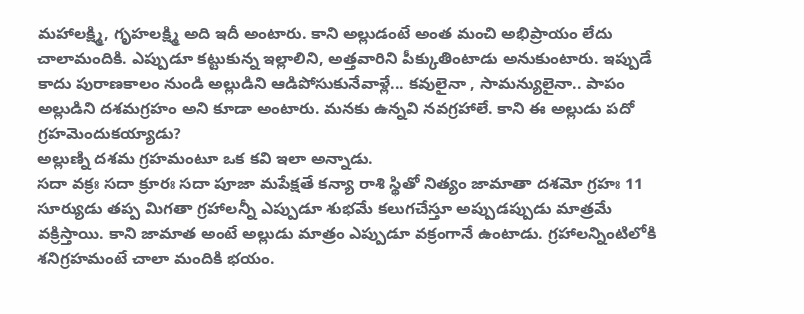మహాలక్ష్మి, గృహలక్ష్మి అది ఇదీ అంటారు. కాని అల్లుడంటే అంత మంచి అభిప్రాయం లేదు చాలామందికి. ఎప్పుడూ కట్టుకున్న ఇల్లాలిని, అత్తవారిని పీక్కుతింటాడు అనుకుంటారు. ఇప్పుడే కాదు పురాణకాలం నుండి అల్లుడిని ఆడిపోసుకునేవాళ్లే... కవులైనా , సామన్యులైనా.. పాపం అల్లుడిని దశమగ్రహం అని కూడా అంటారు. మనకు ఉన్నవి నవగ్రహాలే. కాని ఈ అల్లుడు పదో గ్రహమెందుకయ్యాడు?
అల్లుణ్ని దశమ గ్రహమంటూ ఒక కవి ఇలా అన్నాడు.
సదా వక్రః సదా క్రూరః సదా పూజా మపేక్షతే కన్యా రాశి స్థితో నిత్యం జామాతా దశమో గ్రహః 11
సూర్యుడు తప్ప మిగతా గ్రహాలన్నీ ఎప్పుడూ శుభమే కలుగచేస్తూ అప్పుడప్పుడు మాత్రమే వక్రిస్తాయి. కాని జామాత అంటే అల్లుడు మాత్రం ఎప్పుడూ వక్రంగానే ఉంటాడు. గ్రహాలన్నింటిలోకి శనిగ్రహమంటే చాలా మందికి భయం.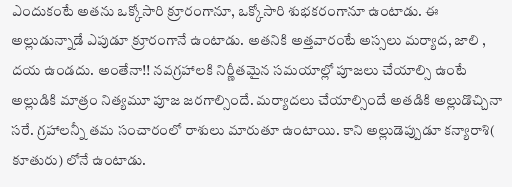ఎందుకంటే అతను ఒక్కోసారి క్రూరంగానూ, ఒక్కోసారి శుభకరంగానూ ఉంటాడు. ఈ అల్లుడున్నాడే ఎపుడూ క్రూరంగానే ఉంటాడు. అతనికి అత్తవారంటే అస్సలు మర్యాద, జాలి , దయ ఉండదు. అంతేనా!! నవగ్రహాలకి నిర్ణీతమైన సమయాల్లో పూజలు చేయాల్సి ఉంటే అల్లుడికి మాత్రం నిత్యమూ పూజ జరగాల్సిందే. మర్యాదలు చేయాల్సిందే అతడికి అల్లుడొచ్చినా సరే. గ్రహాలన్నీ తమ సంచారంలో రాశులు మారుతూ ఉంటాయి. కాని అల్లుడెప్పుడూ కన్యారాశి( కూతురు) లోనే ఉంటాడు.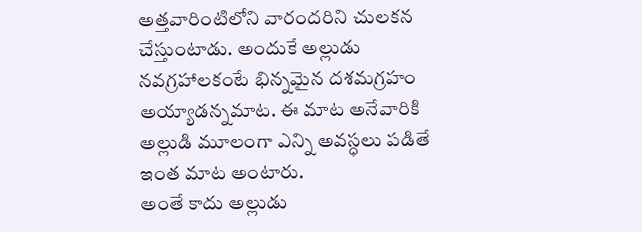అత్తవారింటిలోని వారందరిని చులకన చేస్తుంటాడు. అందుకే అల్లుడు నవగ్రహాలకంటే భిన్నమైన దశమగ్రహం అయ్యాడన్నమాట. ఈ మాట అనేవారికి అల్లుడి మూలంగా ఎన్ని అవస్ధలు పడితే ఇంత మాట అంటారు.
అంతే కాదు అల్లుడు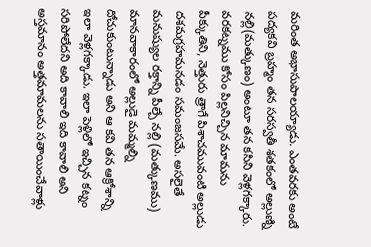మరింత అభాసుపాలయ్యాడు. ఎంతవరకు అంటే పద్యకవి బ్రహ్మం తన సరస్వతీ శతకంలో అల్లుణ్ని నల్లి(మత్కుణం) అంటూ తన కసిని వెళ్లగక్కారు.
వరకట్నము కోసం పిల్లనిచ్చిన మామను పీక్కుతిని, నెత్తురు త్రాగే పిశాచమువంటి అల్లుడు దశమగ్రహమనడం సమంజసమే. అసలైతే మనుష్యుల రక్తాన్ని పీల్చే నల్లి (మత్కుణము) మానవాకారంలో అల్లుడై మమ్మల్ని దోచుకుంటున్నాడు అని ఆ కవి తన ఆక్రోశాన్ని ఇలా వెళ్లగక్కాడు. ఇలా పెళ్లిలో ఇచ్చిన కట్నం సరిపోలేదని అది కావాలి ఇది కావాలి అని అస్తమానం అత్తమామలను సతాయించేవాళ్లు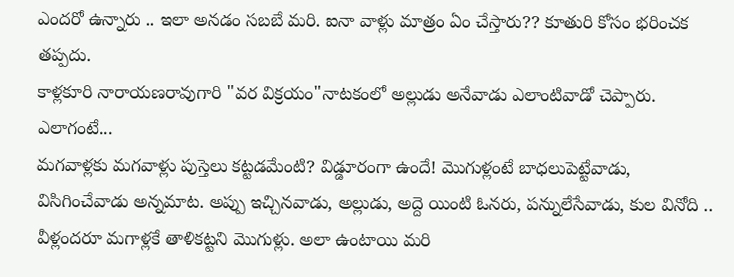ఎందరో ఉన్నారు .. ఇలా అనడం సబబే మరి. ఐనా వాళ్లు మాత్రం ఏం చేస్తారు?? కూతురి కోసం భరించక తప్పదు.
కాళ్లకూరి నారాయణరావుగారి "వర విక్రయం"నాటకంలో అల్లుడు అనేవాడు ఎలాంటివాడో చెప్పారు. ఎలాగంటే...
మగవాళ్లకు మగవాళ్లు పుస్తెలు కట్టడమేంటి? విడ్డూరంగా ఉందే! మొగుళ్లంటే బాధలుపెట్టేవాడు, విసిగించేవాడు అన్నమాట. అప్పు ఇచ్చినవాడు, అల్లుడు, అద్దె యింటి ఓనరు, పన్నులేసేవాడు, కుల వినోది .. వీళ్లందరూ మగాళ్లకే తాళికట్టని మొగుళ్లు. అలా ఉంటాయి మరి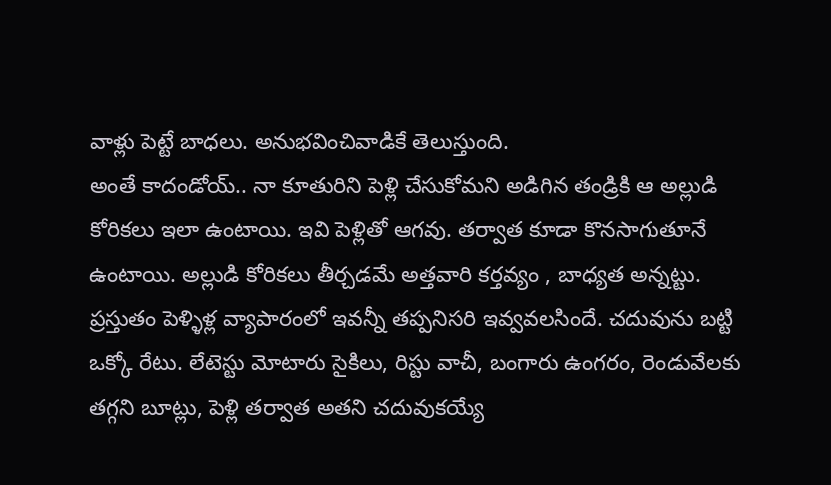వాళ్లు పెట్టే బాధలు. అనుభవించివాడికే తెలుస్తుంది.
అంతే కాదండోయ్.. నా కూతురిని పెళ్లి చేసుకోమని అడిగిన తండ్రికి ఆ అల్లుడి కోరికలు ఇలా ఉంటాయి. ఇవి పెళ్లితో ఆగవు. తర్వాత కూడా కొనసాగుతూనే ఉంటాయి. అల్లుడి కోరికలు తీర్చడమే అత్తవారి కర్తవ్యం , బాధ్యత అన్నట్టు.
ప్రస్తుతం పెళ్ళిళ్ల వ్యాపారంలో ఇవన్నీ తప్పనిసరి ఇవ్వవలసిందే. చదువును బట్టి ఒక్కో రేటు. లేటెస్టు మోటారు సైకిలు, రిస్టు వాచీ, బంగారు ఉంగరం, రెండువేలకు తగ్గని బూట్లు, పెళ్లి తర్వాత అతని చదువుకయ్యే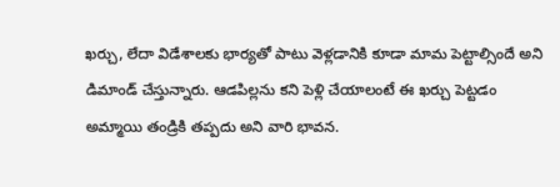ఖర్చు, లేదా విడేశాలకు భార్యతో పాటు వెళ్లడానికి కూడా మామ పెట్టాల్సిందే అని డిమాండ్ చేస్తున్నారు. ఆడపిల్లను కని పెళ్లి చేయాలంటే ఈ ఖర్చు పెట్టడం అమ్మాయి తండ్రికి తప్పదు అని వారి భావన.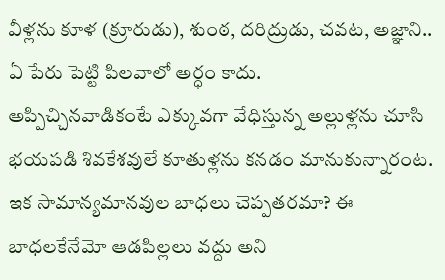వీళ్లను కూళ (క్రూరుడు), శుంఠ, దరిద్రుడు, చవట, అజ్ఞాని.. ఏ పేరు పెట్టి పిలవాలో అర్ధం కాదు.
అప్పిచ్చినవాడికంటే ఎక్కువగా వేధిస్తున్న అల్లుళ్లను చూసి భయపడి శివకేశవులే కూతుళ్లను కనడం మానుకున్నారంట. ఇక సామాన్యమానవుల బాధలు చెప్పతరమా? ఈ బాధలకేనేమో ఆడపిల్లలు వద్దు అని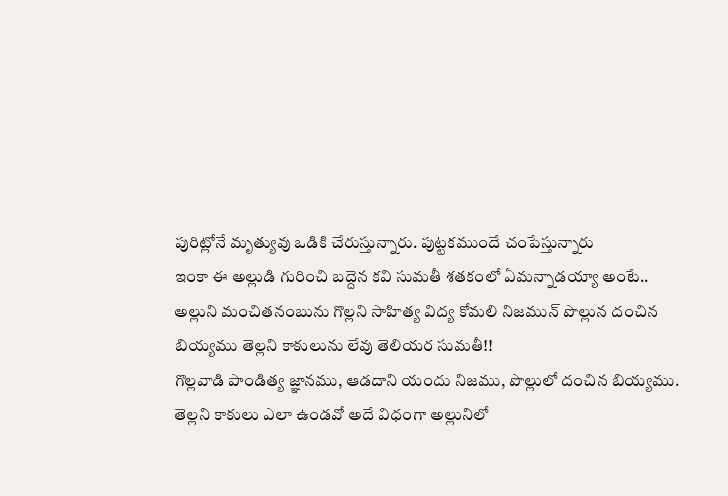పురిట్లోనే మృత్యువు ఒడికి చేరుస్తున్నారు. పుట్టకముందే చంపేస్తున్నారు
ఇంకా ఈ అల్లుడి గురించి బద్దెన కవి సుమతీ శతకంలో ఏమన్నాడయ్యా అంటే..
అల్లుని మంచితనంబును గొల్లని సాహిత్య విద్య కోమలి నిజమున్ పొల్లున దంచిన బియ్యము తెల్లని కాకులును లేవు తెలియర సుమతీ!!
గొల్లవాడి పాండిత్య జ్ఞానము, ఆడదాని యందు నిజము, పొల్లులో దంచిన బియ్యము. తెల్లని కాకులు ఎలా ఉండవో అదే విధంగా అల్లునిలో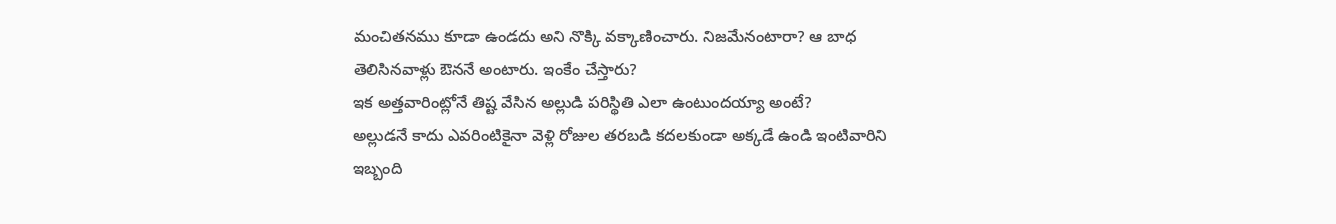మంచితనము కూడా ఉండదు అని నొక్కి వక్కాణించారు. నిజమేనంటారా? ఆ బాధ తెలిసినవాళ్లు ఔననే అంటారు. ఇంకేం చేస్తారు?
ఇక అత్తవారింట్లోనే తిష్ట వేసిన అల్లుడి పరిస్థితి ఎలా ఉంటుందయ్యా అంటే?
అల్లుడనే కాదు ఎవరింటికైనా వెళ్లి రోజుల తరబడి కదలకుండా అక్కడే ఉండి ఇంటివారిని ఇబ్బంది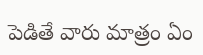పెడితే వారు మాత్రం ఏం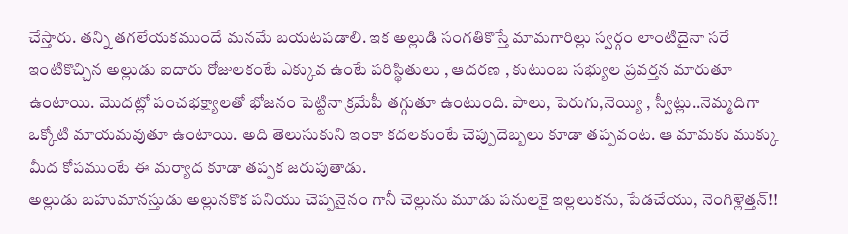చేస్తారు. తన్ని తగలేయకముందే మనమే బయటపడాలి. ఇక అల్లుడి సంగతికొస్తే మామగారిల్లు స్వర్గం లాంటిదైనా సరే ఇంటికొచ్చిన అల్లుడు ఐదారు రోజులకంటే ఎక్కువ ఉంటే పరిస్థితులు , ఆదరణ , కుటుంబ సభ్యుల ప్రవర్తన మారుతూ ఉంటాయి. మొదట్లో పంచభక్ష్యాలతో భోజనం పెట్టినా క్రమేపీ తగ్గుతూ ఉంటుంది. పాలు, పెరుగు,నెయ్యి , స్వీట్లు..నెమ్మదిగా ఒక్కోటి మాయమవుతూ ఉంటాయి. అది తెలుసుకుని ఇంకా కదలకుంటే చెప్పుదెబ్బలు కూడా తప్పవంట. ఆ మామకు ముక్కు మీద కోపముంటే ఈ మర్యాద కూడా తప్పక జరుపుతాడు.
అల్లుడు బహుమానస్తుడు అల్లునకొక పనియు చెప్పనైనం గానీ చెల్లును మూడు పనులకై ఇల్లలుకను, పేడచేయు, నెంగిళ్లెత్తన్!!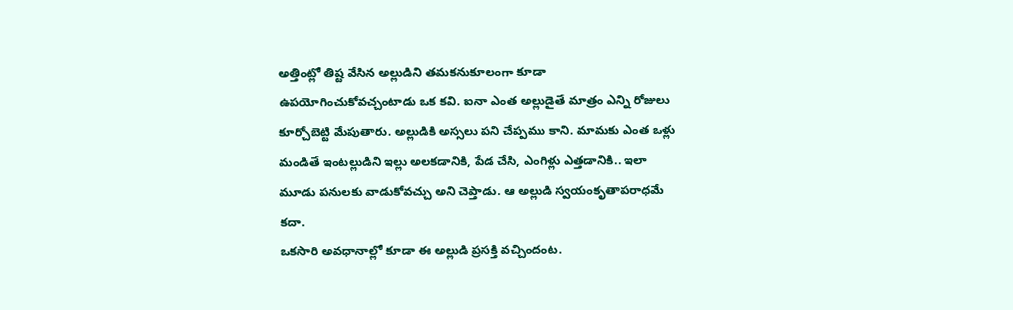అత్తింట్లో తిష్ట వేసిన అల్లుడిని తమకనుకూలంగా కూడా ఉపయోగించుకోవచ్చంటాడు ఒక కవి. ఐనా ఎంత అల్లుడైతే మాత్రం ఎన్ని రోజులు కూర్చోబెట్టి మేపుతారు. అల్లుడికి అస్సలు పని చేప్పము కాని. మామకు ఎంత ఒళ్లు మండితే ఇంటల్లుడిని ఇల్లు అలకడానికి, పేడ చేసి, ఎంగిళ్లు ఎత్తడానికి.. ఇలా మూడు పనులకు వాడుకోవచ్చు అని చెప్తాడు. ఆ అల్లుడి స్వయంకృతాపరాధమే కదా.
ఒకసారి అవధానాల్లో కూడా ఈ అల్లుడి ప్రసక్తి వచ్చిందంట.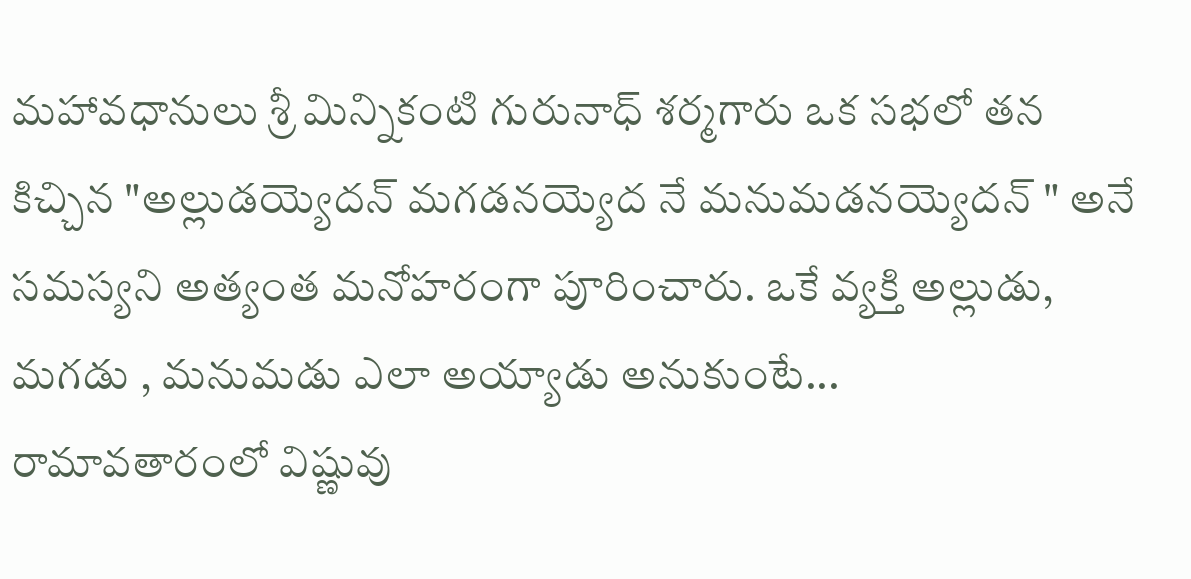మహావధానులు శ్రీ మిన్నికంటి గురునాధ్ శర్మగారు ఒక సభలో తన కిచ్చిన "అల్లుడయ్యెదన్ మగడనయ్యెద నే మనుమడనయ్యెదన్ " అనే సమస్యని అత్యంత మనోహరంగా పూరించారు. ఒకే వ్యక్తి అల్లుడు, మగడు , మనుమడు ఎలా అయ్యాడు అనుకుంటే...
రామావతారంలో విష్ణువు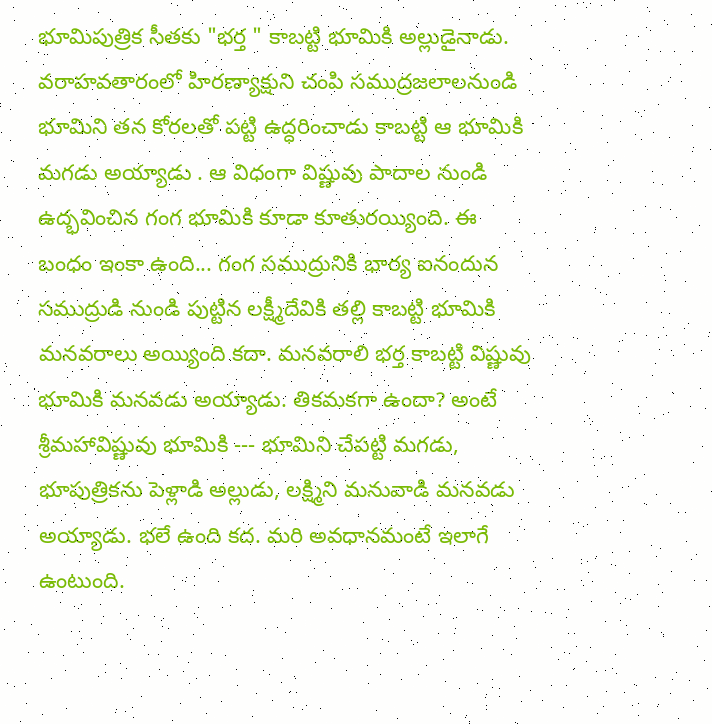భూమిపుత్రిక సీతకు "భర్త " కాబట్టి భూమికి అల్లుడైనాడు. వరాహవతారంలో హిరణ్యాక్షుని చంపి సముద్రజలాలనుండి భూమిని తన కోరలతో పట్టి ఉద్ధరించాడు కాబట్టి ఆ భూమికి మగడు అయ్యాడు . ఆ విధంగా విష్ణువు పాదాల నుండి ఉద్భవించిన గంగ భూమికి కూడా కూతురయ్యింది. ఈ బంధం ఇంకా ఉంది... గంగ సముద్రునికి భార్య ఐనందున సముద్రుడి నుండి పుట్టిన లక్ష్మీదేవికి తల్లి కాబట్టి భూమికి మనవరాలు అయ్యింది కదా. మనవరాలి భర్త కాబట్టి విష్ణువు భూమికి మనవడు అయ్యాడు. తికమకగా ఉందా? అంటే శ్రీమహావిష్ణువు భూమికి --- భూమిని చేపట్టి మగడు, భూపుత్రికను పెళ్లాడి అల్లుడు, లక్ష్మిని మనువాడి మనవడు అయ్యాడు. భలే ఉంది కద. మరి అవధానమంటే ఇలాగే ఉంటుంది.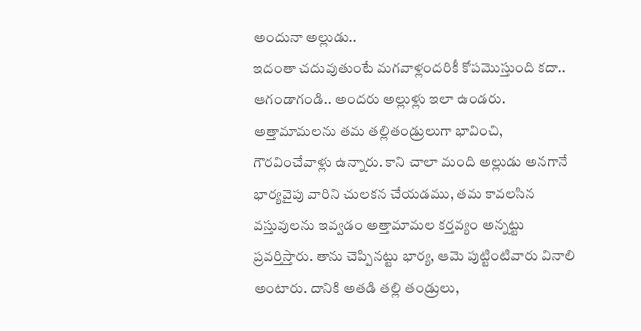అందునా అల్లుడు..
ఇదంతా చదువుతుంటే మగవాళ్లందరికీ కోపమొస్తుంది కదా.. ఆగండాగండి.. అందరు అల్లుళ్లు ఇలా ఉండరు. అత్తామామలను తమ తల్లితండ్రులుగా భావించి, గౌరవించేవాళ్లు ఉన్నారు. కాని చాలా మంది అల్లుడు అనగానే భార్యవైపు వారిని చులకన చేయడము, తమ కావలసిన వస్తువులను ఇవ్వడం అత్తామామల కర్తవ్యం అన్నట్టు ప్రవర్తిస్తారు. తాను చెప్పినట్టు భార్య, ఆమె పుట్టింటివారు వినాలి అంటారు. దానికి అతడి తల్లి తండ్రులు,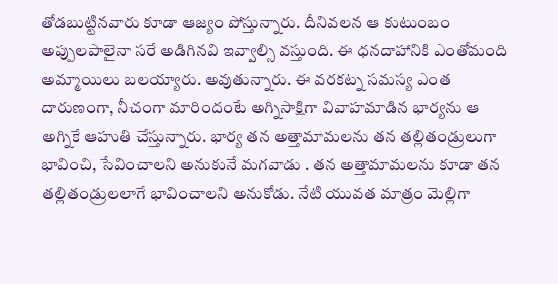తోడబుట్టినవారు కూడా ఆజ్యం పోస్తున్నారు. దీనివలన ఆ కుటుంబం అప్పులపాలైనా సరే అడిగినవి ఇవ్వాల్సి వస్తుంది. ఈ ధనదాహానికి ఎంతోమంది అమ్మాయిలు బలయ్యారు. అవుతున్నారు. ఈ వరకట్న సమస్య ఎంత దారుణంగా, నీచంగా మారిందంటే అగ్నిసాక్షిగా వివాహమాడిన భార్యను ఆ అగ్నికే ఆహుతి చేస్తున్నారు. భార్య తన అత్తామామలను తన తల్లితండ్రులుగా భావించి, సేవించాలని అనుకునే మగవాడు . తన అత్తామామలను కూడా తన తల్లితండ్రులలాగే భావించాలని అనుకోడు. నేటి యువత మాత్రం మెల్లిగా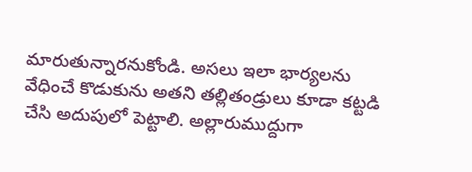మారుతున్నారనుకోండి. అసలు ఇలా భార్యలను వేధించే కొడుకును అతని తల్లితండ్రులు కూడా కట్టడి చేసి అదుపులో పెట్టాలి. అల్లారుముద్దుగా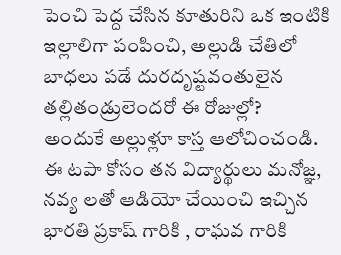పెంచి పెద్ద చేసిన కూతురిని ఒక ఇంటికి ఇల్లాలిగా పంపించి, అల్లుడి చేతిలో బాధలు పడే దురదృష్టవంతులైన తల్లితండ్రులెందరో ఈ రోజుల్లో?
అందుకే అల్లుళ్లూ కాస్త ఆలోచించండి.
ఈ టపా కోసం తన విద్యార్థులు మనోజ్ఞ, నవ్య లతో ఆడియో చేయించి ఇచ్చిన భారతి ప్రకాష్ గారికి , రాఘవ గారికి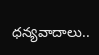ధన్యవాదాలు..